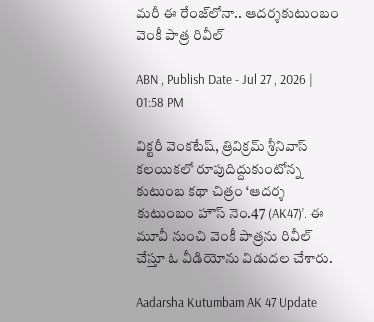మరీ ఈ రేంజ్‌లోనా.. ఆదర్శకుటుంబం వెంకీ పాత్ర రివీల్

ABN , Publish Date - Jul 27 , 2026 | 01:58 PM

విక్టరీ వెంకటేష్, త్రివిక్రమ్ శ్రీనివాస్ కలయికలో రూపుదిద్దుకుంటోన్న కుటుంబ కథా చిత్రం ‘ఆదర్శ కుటుంబం హౌస్ నెం.47 (AK47)’. ఈ మూవీ నుంచి వెంకీ పాత్రను రివీల్ చేస్తూ ఓ వీడియోను విడుదల చేశారు.

Aadarsha Kutumbam AK 47 Update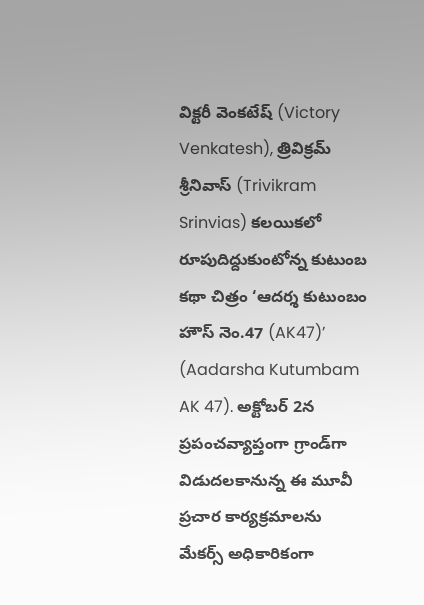విక్టరీ వెంకటేష్ (Victory Venkatesh), త్రివిక్రమ్ శ్రీనివాస్ (Trivikram Srinvias) కలయికలో రూపుదిద్దుకుంటోన్న కుటుంబ కథా చిత్రం ‘ఆదర్శ కుటుంబం హౌస్ నెం.47 (AK47)’ (Aadarsha Kutumbam AK 47). అక్టోబర్ 2న ప్రపంచవ్యాప్తంగా గ్రాండ్‌గా విడుదలకానున్న ఈ మూవీ ప్రచార కార్యక్రమాలను మేకర్స్ అధికారికంగా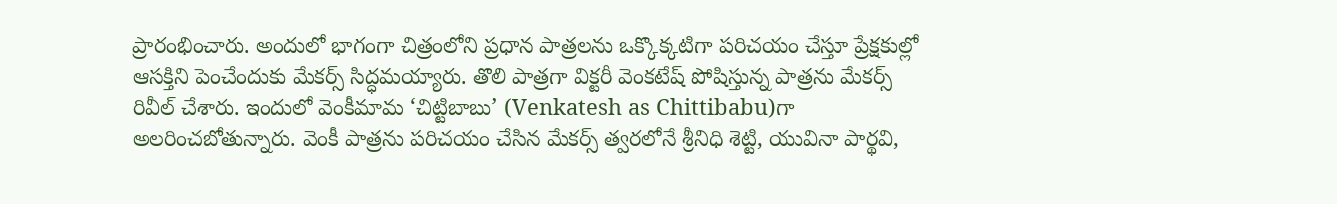ప్రారంభించారు. అందులో భాగంగా చిత్రంలోని ప్రధాన పాత్రలను ఒక్కొక్కటిగా పరిచయం చేస్తూ ప్రేక్షకుల్లో ఆసక్తిని పెంచేందుకు మేకర్స్ సిద్ధమయ్యారు. తొలి పాత్రగా విక్టరీ వెంకటేష్ పోషిస్తున్న పాత్రను మేకర్స్ రివీల్ చేశారు. ఇందులో వెంకీమామ ‘చిట్టిబాబు’ (Venkatesh as Chittibabu)గా అలరించబోతున్నారు. వెంకీ పాత్రను పరిచయం చేసిన మేకర్స్ త్వరలోనే శ్రీనిధి శెట్టి, యువినా పార్థవి,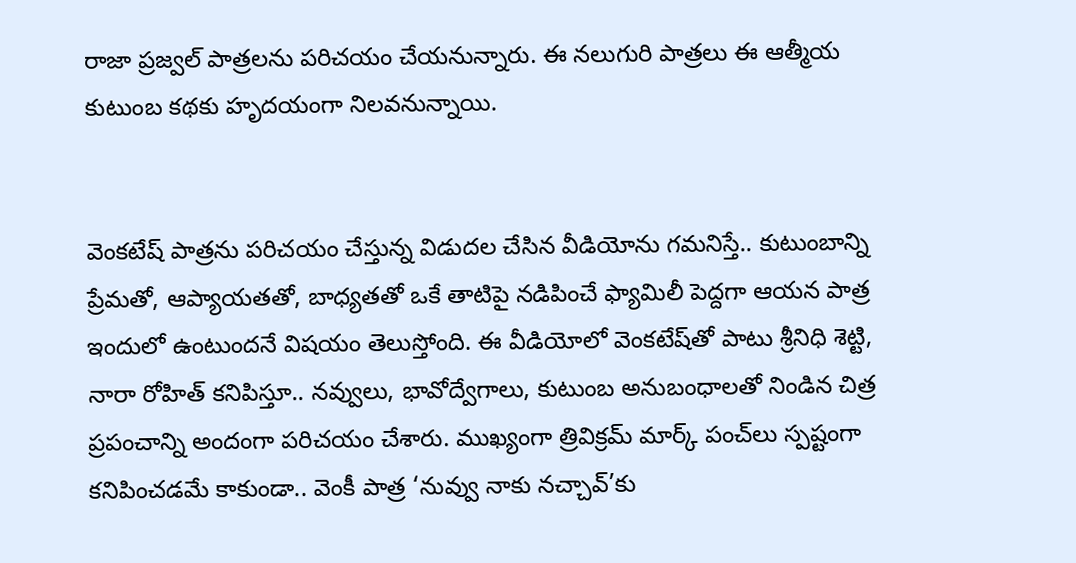రాజా ప్రజ్వల్ పాత్రలను పరిచయం చేయనున్నారు. ఈ నలుగురి పాత్రలు ఈ ఆత్మీయ కుటుంబ కథకు హృదయంగా నిలవనున్నాయి.


వెంకటేష్ పాత్రను పరిచయం చేస్తున్న విడుదల చేసిన వీడియోను గమనిస్తే.. కుటుంబాన్ని ప్రేమతో, ఆప్యాయతతో, బాధ్యతతో ఒకే తాటిపై నడిపించే ఫ్యామిలీ పెద్దగా ఆయన పాత్ర ఇందులో ఉంటుందనే విషయం తెలుస్తోంది. ఈ వీడియోలో వెంకటేష్‌తో పాటు శ్రీనిధి శెట్టి, నారా రోహిత్ కనిపిస్తూ.. నవ్వులు, భావోద్వేగాలు, కుటుంబ అనుబంధాలతో నిండిన చిత్ర ప్రపంచాన్ని అందంగా పరిచయం చేశారు. ముఖ్యంగా త్రివిక్రమ్ మార్క్ పంచ్‌లు స్పష్టంగా కనిపించడమే కాకుండా.. వెంకీ పాత్ర ‘నువ్వు నాకు నచ్చావ్’కు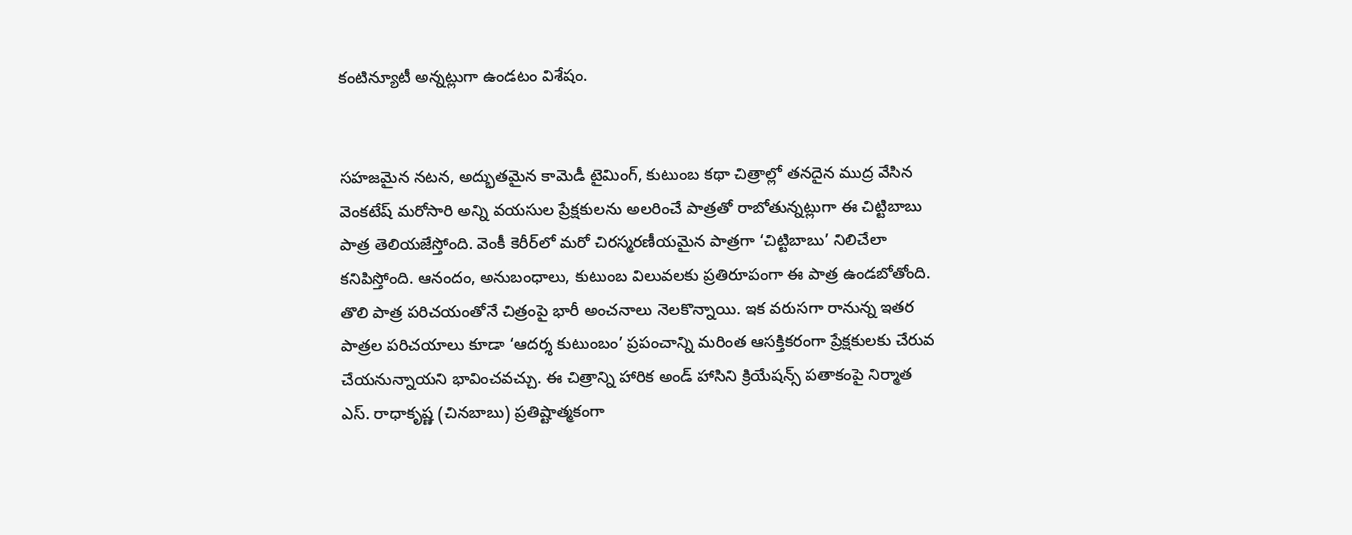కంటిన్యూటీ అన్నట్లుగా ఉండటం విశేషం.


సహజమైన నటన, అద్భుతమైన కామెడీ టైమింగ్, కుటుంబ కథా చిత్రాల్లో తనదైన ముద్ర వేసిన వెంకటేష్ మరోసారి అన్ని వయసుల ప్రేక్షకులను అలరించే పాత్రతో రాబోతున్నట్లుగా ఈ చిట్టిబాబు పాత్ర తెలియజేస్తోంది. వెంకీ కెరీర్‌లో మరో చిరస్మరణీయమైన పాత్రగా ‘చిట్టిబాబు’ నిలిచేలా కనిపిస్తోంది. ఆనందం, అనుబంధాలు, కుటుంబ విలువలకు ప్రతిరూపంగా ఈ పాత్ర ఉండబోతోంది. తొలి పాత్ర పరిచయంతోనే చిత్రంపై భారీ అంచనాలు నెలకొన్నాయి. ఇక వరుసగా రానున్న ఇతర పాత్రల పరిచయాలు కూడా ‘ఆదర్శ కుటుంబం’ ప్రపంచాన్ని మరింత ఆసక్తికరంగా ప్రేక్షకులకు చేరువ చేయనున్నాయని భావించవచ్చు. ఈ చిత్రాన్ని హారిక అండ్ హాసిని క్రియేషన్స్ పతాకంపై నిర్మాత ఎస్. రాధాకృష్ణ (చినబాబు) ప్రతిష్టాత్మకంగా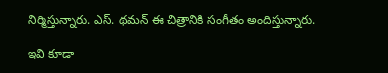నిర్మిస్తున్నారు. ఎస్. థమన్ ఈ చిత్రానికి సంగీతం అందిస్తున్నారు.

ఇవి కూడా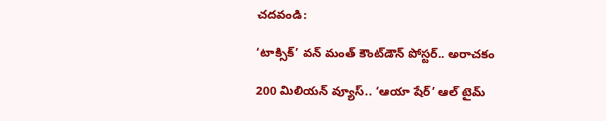చదవండి:

‘టాక్సిక్’ వన్ మంత్ కౌంట్‌డౌన్ పోస్టర్.. అరాచకం

200 మిలియన్ వ్యూస్‌.. ‘ఆయా షేర్’ ఆల్ టైమ్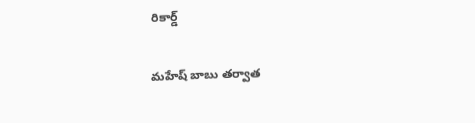రికార్డ్

మహేష్ బాబు తర్వాత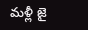మళ్లీ జై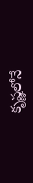కృష్ణలోనే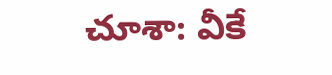చూశా: వీకే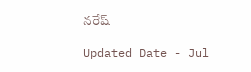నరేష్

Updated Date - Jul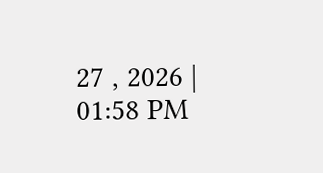27 , 2026 | 01:58 PM